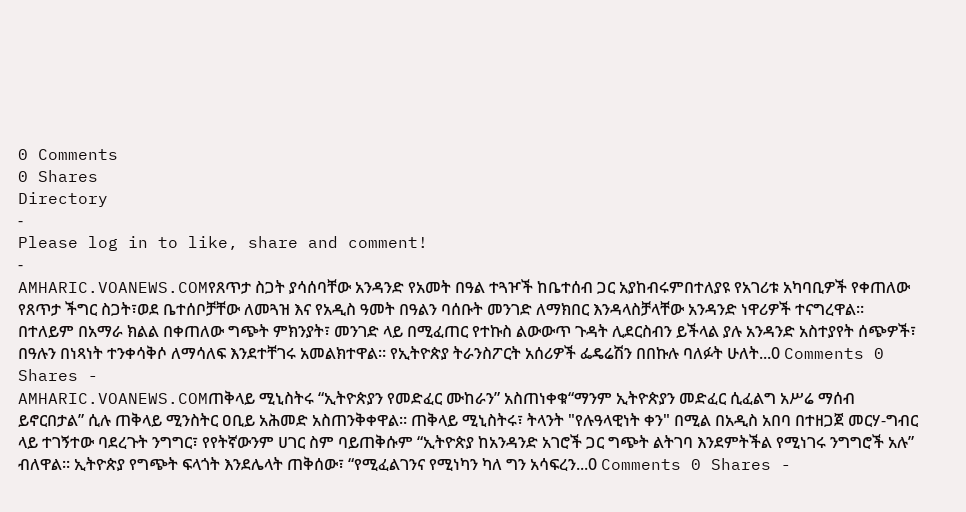0 Comments
0 Shares
Directory
-
Please log in to like, share and comment!
-
AMHARIC.VOANEWS.COMየጸጥታ ስጋት ያሳሰባቸው አንዳንድ የአመት በዓል ተጓዦች ከቤተሰብ ጋር አያከብሩምበተለያዩ የአገሪቱ አካባቢዎች የቀጠለው የጸጥታ ችግር ስጋት፣ወደ ቤተሰቦቻቸው ለመጓዝ እና የአዲስ ዓመት በዓልን ባሰቡት መንገድ ለማክበር እንዳላስቻላቸው አንዳንድ ነዋሪዎች ተናግረዋል። በተለይም በአማራ ክልል በቀጠለው ግጭት ምክንያት፣ መንገድ ላይ በሚፈጠር የተኩስ ልውውጥ ጉዳት ሊደርስብን ይችላል ያሉ አንዳንድ አስተያየት ሰጭዎች፣ በዓሉን በነጻነት ተንቀሳቅሶ ለማሳለፍ እንደተቸገሩ አመልክተዋል። የኢትዮጵያ ትራንስፖርት አሰሪዎች ፌዴሬሽን በበኩሉ ባለፉት ሁለት...0 Comments 0 Shares -
AMHARIC.VOANEWS.COMጠቅላይ ሚኒስትሩ “ኢትዮጵያን የመድፈር ሙከራን” አስጠነቀቁ“ማንም ኢትዮጵያን መድፈር ሲፈልግ አሥሬ ማሰብ ይኖርበታል” ሲሉ ጠቅላይ ሚንስትር ዐቢይ አሕመድ አስጠንቅቀዋል። ጠቅላይ ሚኒስትሩ፣ ትላንት "የሉዓላዊነት ቀን" በሚል በአዲስ አበባ በተዘጋጀ መርሃ-ግብር ላይ ተገኝተው ባደረጉት ንግግር፣ የየትኛውንም ሀገር ስም ባይጠቅሱም “ኢትዮጵያ ከአንዳንድ አገሮች ጋር ግጭት ልትገባ እንደምትችል የሚነገሩ ንግግሮች አሉ” ብለዋል፡፡ ኢትዮጵያ የግጭት ፍላጎት እንደሌላት ጠቅሰው፣ “የሚፈልገንና የሚነካን ካለ ግን አሳፍረን...0 Comments 0 Shares -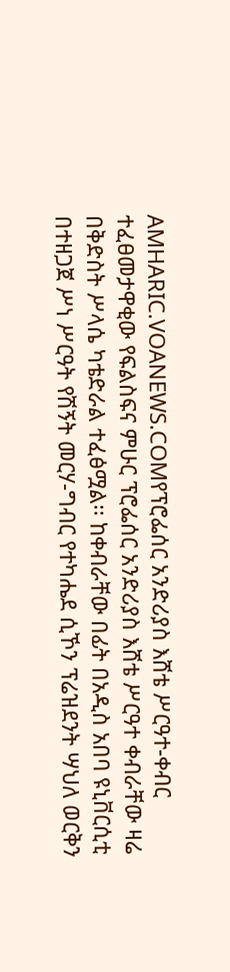AMHARIC.VOANEWS.COMየፕሮፌሰር አንድሪያስ እሸቴ ሥርዓተ-ቀብር ተፈፀመታዋቂው የፍልስፍና ምሁር ፕሮፌሰር አንድሪያስ እሸቴ ሥርዓተ ቀብራቸው ዛሬ በቅድስት ሥላሴ ካቴድራል ተፈፅሟል፡፡ ከቀብራቸው በፊት በአዲስ አበባ ዩኒቨርሲቲ በተዘጋጀ ሥነ ሥርዓት የሽኝት መርሃ-ግብር የተካሔደ ሲኾን ፕሬዝደንት ሣህለ ወርቅን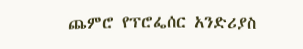ጨምሮ የፕሮፌሰር አንድሪያስ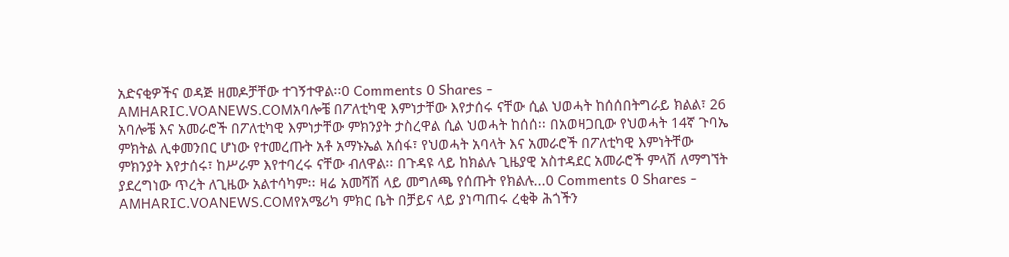አድናቂዎችና ወዳጅ ዘመዶቻቸው ተገኝተዋል፡፡0 Comments 0 Shares -
AMHARIC.VOANEWS.COMአባሎቼ በፖለቲካዊ እምነታቸው እየታሰሩ ናቸው ሲል ህወሓት ከሰሰበትግራይ ክልል፣ 26 አባሎቼ እና አመራሮች በፖለቲካዊ እምነታቸው ምክንያት ታስረዋል ሲል ህወሓት ከሰሰ፡፡ በአወዛጋቢው የህወሓት 14ኛ ጉባኤ ምክትል ሊቀመንበር ሆነው የተመረጡት አቶ አማኑኤል አሰፋ፣ የህወሓት አባላት እና አመራሮች በፖለቲካዊ እምነትቸው ምክንያት እየታሰሩ፣ ከሥራም እየተባረሩ ናቸው ብለዋል፡፡ በጉዳዩ ላይ ከክልሉ ጊዜያዊ አስተዳደር አመራሮች ምላሽ ለማግኘት ያደረግነው ጥረት ለጊዜው አልተሳካም፡፡ ዛሬ አመሻሽ ላይ መግለጫ የሰጡት የክልሉ...0 Comments 0 Shares -
AMHARIC.VOANEWS.COMየአሜሪካ ምክር ቤት በቻይና ላይ ያነጣጠሩ ረቂቅ ሕጎችን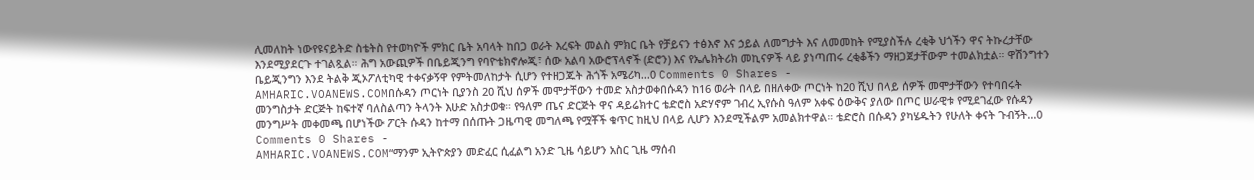ሊመለከት ነውየዩናይትድ ስቴትስ የተወካዮች ምክር ቤት አባላት ከበጋ ወራት እረፍት መልስ ምክር ቤት የቻይናን ተፅእኖ እና ኃይል ለመግታት እና ለመመከት የሚያስችሉ ረቂቅ ህጎችን ዋና ትኩረታቸው እንደሚያደርጉ ተገልጿል። ሕግ አውጪዎች በቤይጂንግ የባዮቴክኖሎጂ፣ ሰው አልባ አውሮፕላኖች (ድሮን) እና የኤሌክትሪክ መኪናዎች ላይ ያነጣጠሩ ረቂቆችን ማዘጋጀታቸውም ተመልክቷል። ዋሽንግተን ቤይጂንግን እንደ ትልቅ ጂኦፖለቲካዊ ተቀናቃኝዋ የምትመለከታት ሲሆን የተዘጋጁት ሕጎች አሜሪካ...0 Comments 0 Shares -
AMHARIC.VOANEWS.COMበሱዳን ጦርነት ቢያንስ 20 ሺህ ሰዎች መሞታቸውን ተመድ አስታወቀበሱዳን ከ16 ወራት በላይ በዘለቀው ጦርነት ከ20 ሺህ በላይ ሰዎች መሞታቸውን የተባበሩት መንግስታት ድርጅት ከፍተኛ ባለስልጣን ትላንት እሁድ አስታወቁ። የዓለም ጤና ድርጅት ዋና ዳይሬክተር ቴድሮስ አድሃኖም ገብረ ኢየሱስ ዓለም አቀፍ ዕውቅና ያለው በጦር ሠራዊቱ የሚደገፈው የሱዳን መንግሥት መቀመጫ በሆነችው ፖርት ሱዳን ከተማ በሰጡት ጋዜጣዊ መግለጫ የሟቾች ቁጥር ከዚህ በላይ ሊሆን እንደሚችልም አመልክተዋል። ቴድሮስ በሱዳን ያካሄዱትን የሁለት ቀናት ጉብኝት...0 Comments 0 Shares -
AMHARIC.VOANEWS.COM“ማንም ኢትዮጵያን መድፈር ሲፈልግ አንድ ጊዜ ሳይሆን አስር ጊዜ ማሰብ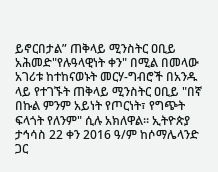ይኖርበታል” ጠቅላይ ሚንስትር ዐቢይ አሕመድ"የሉዓላዊነት ቀን" በሚል በመላው አገሪቱ ከተከናወኑት መርሃ-ግብሮች በአንዱ ላይ የተገኙት ጠቅላይ ሚንስትር ዐቢይ "በኛ በኩል ምንም አይነት የጦርነት፣ የግጭት ፍላጎት የለንም" ሲሉ አክለዋል። ኢትዮጵያ ታኅሳስ 22 ቀን 2016 ዓ/ም ከሶማሌላንድ ጋር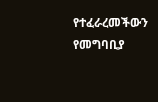የተፈራረመችውን የመግባቢያ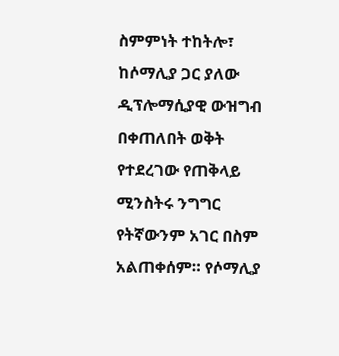ስምምነት ተከትሎ፣ ከሶማሊያ ጋር ያለው ዲፕሎማሲያዊ ውዝግብ በቀጠለበት ወቅት የተደረገው የጠቅላይ ሚንስትሩ ንግግር የትኛውንም አገር በስም አልጠቀሰም። የሶማሊያ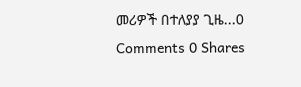መሪዎች በተለያያ ጊዜ...0 Comments 0 Shares